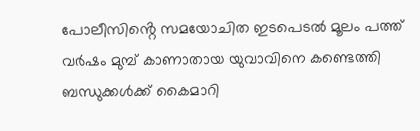പോലീസിൻ്റെ സമയോചിത ഇടപെടൽ മൂലം പത്ത് വർഷം മുമ്പ് കാണാതായ യുവാവിനെ കണ്ടെത്തി ബന്ധുക്കൾക്ക് കൈമാറി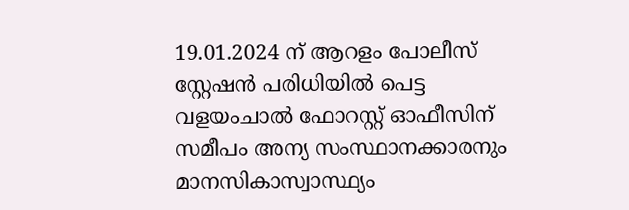19.01.2024 ന് ആറളം പോലീസ് സ്റ്റേഷൻ പരിധിയിൽ പെട്ട വളയംചാൽ ഫോറസ്റ്റ് ഓഫീസിന് സമീപം അന്യ സംസ്ഥാനക്കാരനും മാനസികാസ്വാസ്ഥ്യം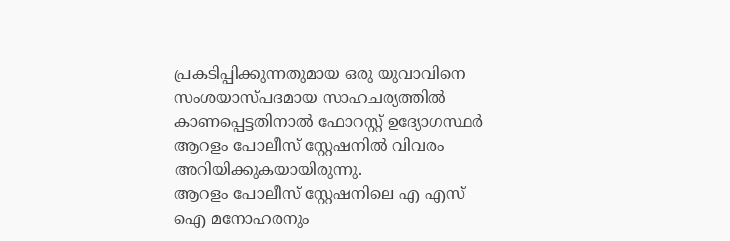പ്രകടിപ്പിക്കുന്നതുമായ ഒരു യുവാവിനെ സംശയാസ്പദമായ സാഹചര്യത്തിൽ കാണപ്പെട്ടതിനാൽ ഫോറസ്റ്റ് ഉദ്യോഗസ്ഥർ ആറളം പോലീസ് സ്റ്റേഷനിൽ വിവരം അറിയിക്കുകയായിരുന്നു.
ആറളം പോലീസ് സ്റ്റേഷനിലെ എ എസ് ഐ മനോഹരനും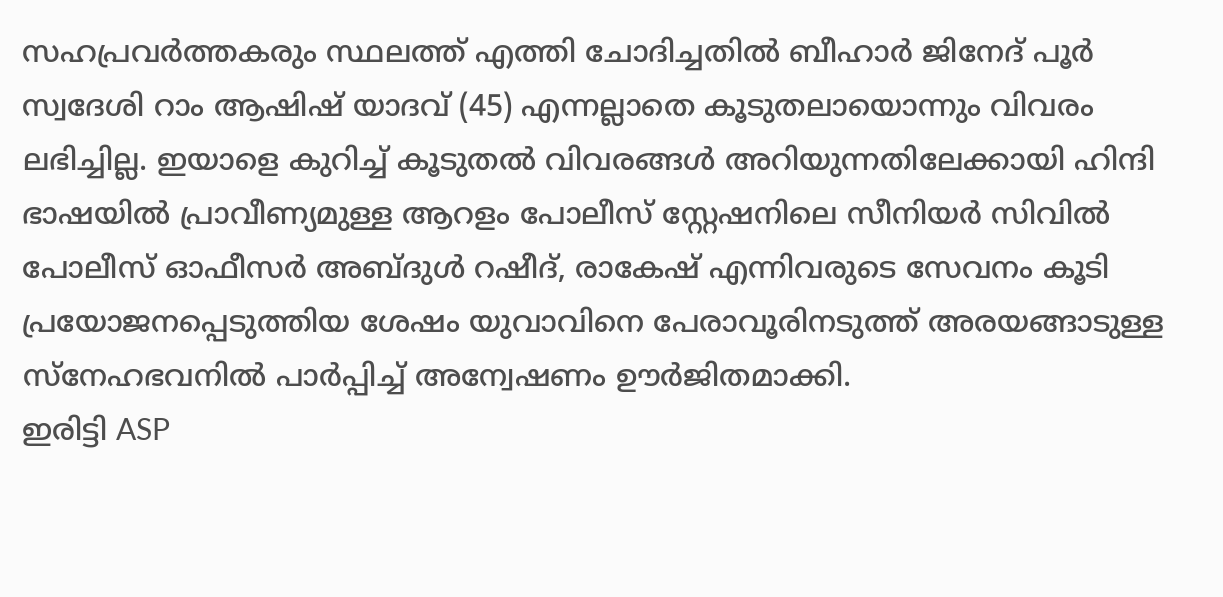സഹപ്രവർത്തകരും സ്ഥലത്ത് എത്തി ചോദിച്ചതിൽ ബീഹാർ ജിനേദ് പൂർ സ്വദേശി റാം ആഷിഷ് യാദവ് (45) എന്നല്ലാതെ കൂടുതലായൊന്നും വിവരം ലഭിച്ചില്ല. ഇയാളെ കുറിച്ച് കൂടുതൽ വിവരങ്ങൾ അറിയുന്നതിലേക്കായി ഹിന്ദി ഭാഷയിൽ പ്രാവീണ്യമുള്ള ആറളം പോലീസ് സ്റ്റേഷനിലെ സീനിയർ സിവിൽ പോലീസ് ഓഫീസർ അബ്ദുൾ റഷീദ്, രാകേഷ് എന്നിവരുടെ സേവനം കൂടി പ്രയോജനപ്പെടുത്തിയ ശേഷം യുവാവിനെ പേരാവൂരിനടുത്ത് അരയങ്ങാടുള്ള സ്നേഹഭവനിൽ പാർപ്പിച്ച് അന്വേഷണം ഊർജിതമാക്കി.
ഇരിട്ടി ASP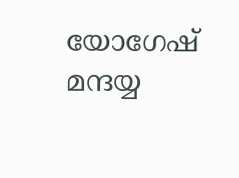യോഗേഷ് മന്ദയ്യ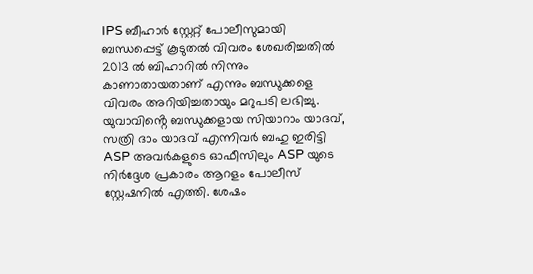IPS ബീഹാർ സ്റ്റേറ്റ് പോലീസുമായി ബന്ധപ്പെട്ട് കൂടുതൽ വിവരം ശേഖരിച്ചതിൽ 2013 ൽ ബിഹാറിൽ നിന്നും കാണാതായതാണ് എന്നും ബന്ധുക്കളെ വിവരം അറിയിച്ചതായും മറുപടി ലഭിച്ചു. യുവാവിൻ്റെ ബന്ധുക്കളായ സിയാറാം യാദവ്, സത്രി ദാം യാദവ് എന്നിവർ ബഹു ഇരിട്ടി ASP അവർകളുടെ ഓഫീസിലും ASP യുടെ നിർദ്ദേശ പ്രകാരം ആറളം പോലീസ് സ്റ്റേഷനിൽ എത്തി. ശേഷം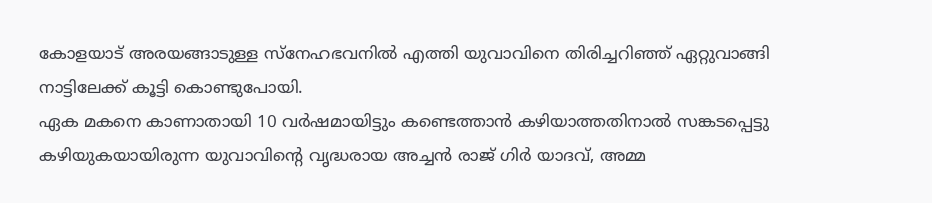കോളയാട് അരയങ്ങാടുള്ള സ്നേഹഭവനിൽ എത്തി യുവാവിനെ തിരിച്ചറിഞ്ഞ് ഏറ്റുവാങ്ങി നാട്ടിലേക്ക് കൂട്ടി കൊണ്ടുപോയി.
ഏക മകനെ കാണാതായി 10 വർഷമായിട്ടും കണ്ടെത്താൻ കഴിയാത്തതിനാൽ സങ്കടപ്പെട്ടു കഴിയുകയായിരുന്ന യുവാവിൻ്റെ വൃദ്ധരായ അച്ചൻ രാജ് ഗിർ യാദവ്, അമ്മ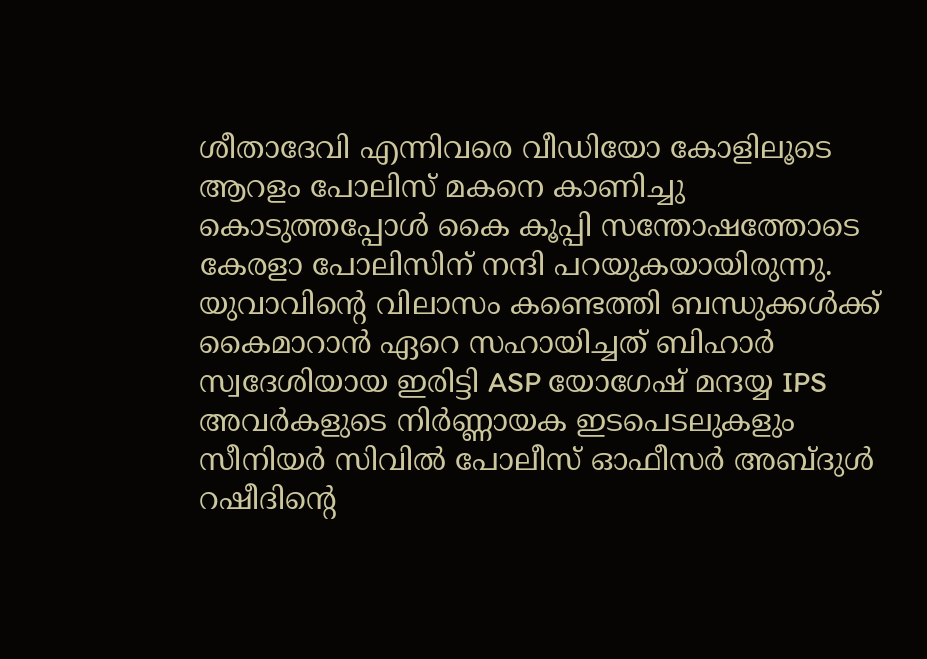ശീതാദേവി എന്നിവരെ വീഡിയോ കോളിലൂടെ ആറളം പോലിസ് മകനെ കാണിച്ചു കൊടുത്തപ്പോൾ കൈ കൂപ്പി സന്തോഷത്തോടെ കേരളാ പോലിസിന് നന്ദി പറയുകയായിരുന്നു.
യുവാവിൻ്റെ വിലാസം കണ്ടെത്തി ബന്ധുക്കൾക്ക് കൈമാറാൻ ഏറെ സഹായിച്ചത് ബിഹാർ സ്വദേശിയായ ഇരിട്ടി ASP യോഗേഷ് മന്ദയ്യ IPS അവർകളുടെ നിർണ്ണായക ഇടപെടലുകളും സീനിയർ സിവിൽ പോലീസ് ഓഫീസർ അബ്ദുൾ റഷീദിൻ്റെ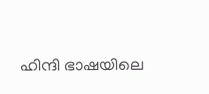ഹിന്ദി ഭാഷയിലെ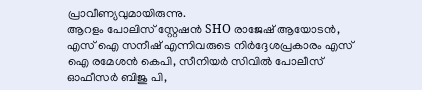പ്രാവീണ്യവുമായിരുന്നു.
ആറളം പോലിസ് സ്റ്റേഷൻ SHO രാജേഷ് ആയോടൻ, എസ് ഐ സനീഷ് എന്നിവരുടെ നിർദ്ദേശപ്രകാരം എസ് ഐ രമേശൻ കെപി, സീനിയർ സിവിൽ പോലീസ് ഓഫീസർ ബിജു പി,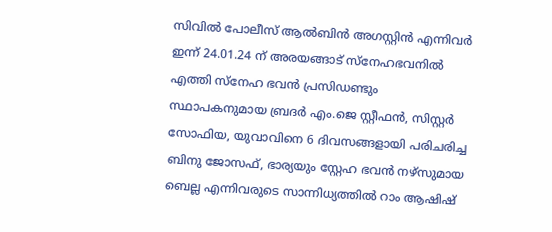സിവിൽ പോലീസ് ആൽബിൻ അഗസ്റ്റിൻ എന്നിവർ ഇന്ന് 24.01.24 ന് അരയങ്ങാട് സ്നേഹഭവനിൽ എത്തി സ്നേഹ ഭവൻ പ്രസിഡണ്ടും സ്ഥാപകനുമായ ബ്രദർ എം.ജെ സ്റ്റീഫൻ, സിസ്റ്റർ സോഫിയ, യുവാവിനെ 6 ദിവസങ്ങളായി പരിചരിച്ച ബിനു ജോസഫ്, ഭാര്യയും സ്റ്റേഹ ഭവൻ നഴ്സുമായ ബെല്ല എന്നിവരുടെ സാന്നിധ്യത്തിൽ റാം ആഷിഷ്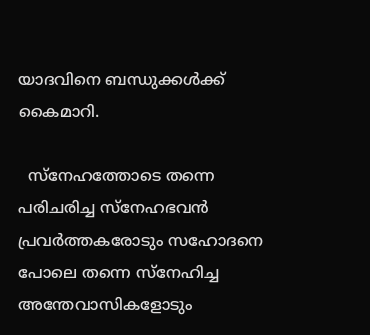യാദവിനെ ബന്ധുക്കൾക്ക് കൈമാറി.

  സ്നേഹത്തോടെ തന്നെ പരിചരിച്ച സ്നേഹഭവൻ പ്രവർത്തകരോടും സഹോദനെ പോലെ തന്നെ സ്നേഹിച്ച അന്തേവാസികളോടും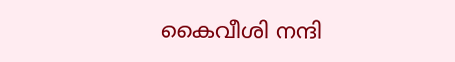കൈവീശി നന്ദി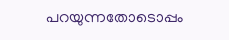പറയുന്നതോടൊപ്പം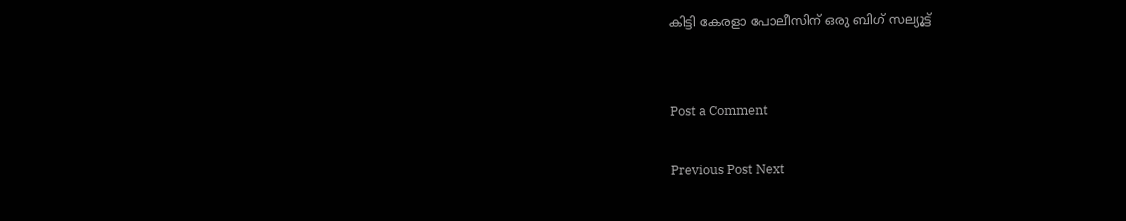കിട്ടി കേരളാ പോലീസിന് ഒരു ബിഗ് സല്യൂട്ട്


Post a Comment

Previous Post Next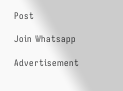Post

Join Whatsapp

Advertisement